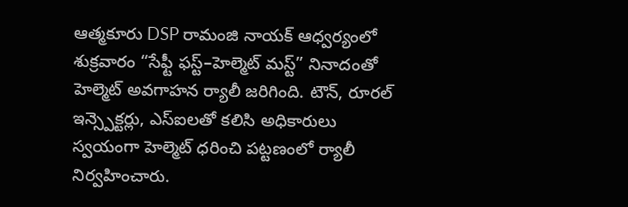ఆత్మకూరు DSP రామంజి నాయక్ ఆధ్వర్యంలో శుక్రవారం “సేఫ్టీ ఫస్ట్–హెల్మెట్ మస్ట్” నినాదంతో హెల్మెట్ అవగాహన ర్యాలీ జరిగింది. టౌన్, రూరల్ ఇన్స్పెక్టర్లు, ఎస్ఐలతో కలిసి అధికారులు స్వయంగా హెల్మెట్ ధరించి పట్టణంలో ర్యాలీ నిర్వహించారు.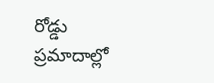రోడ్డు ప్రమాదాల్లో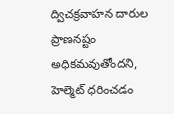ద్విచక్రవాహన దారుల ప్రాణనష్టం అధికమవుతోందని, హెల్మెట్ ధరించడం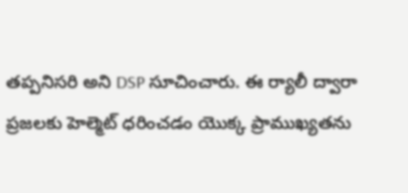తప్పనిసరి అని DSP సూచించారు. ఈ ర్యాలీ ద్వారా ప్రజలకు హెల్మెట్ ధరించడం యొక్క ప్రాముఖ్యతను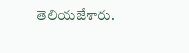తెలియజేశారు.